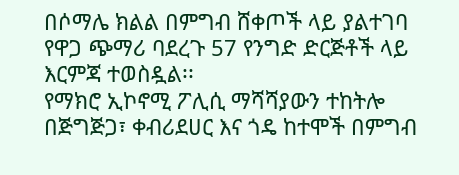በሶማሌ ክልል በምግብ ሸቀጦች ላይ ያልተገባ የዋጋ ጭማሪ ባደረጉ 57 የንግድ ድርጅቶች ላይ እርምጃ ተወስዷል፡፡
የማክሮ ኢኮኖሚ ፖሊሲ ማሻሻያውን ተከትሎ በጅግጅጋ፣ ቀብሪደሀር እና ጎዴ ከተሞች በምግብ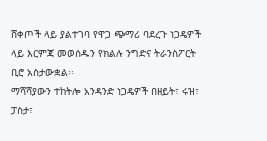ሸቀጦች ላይ ያልተገባ የዋጋ ጭማሪ ባደረጉ ነጋዴዎች ላይ እርምጃ መወሰዱን የክልሉ ንግድና ትራንስፖርት ቢሮ አስታውቋል፡፡
ማሻሻያውን ተከትሎ አንዳንድ ነጋዴዎች በዘይት፣ ሩዝ፣ ፓስታ፣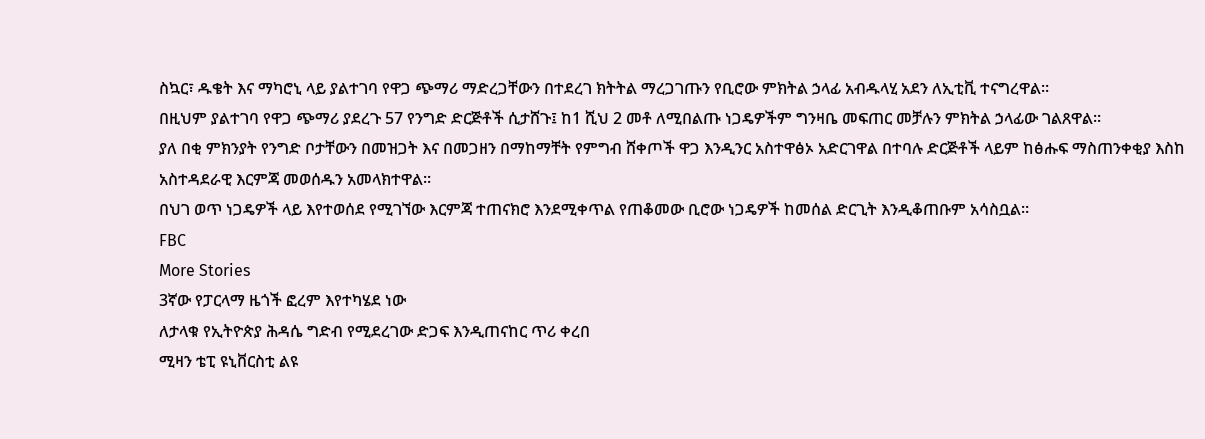ስኳር፣ ዱቄት እና ማካሮኒ ላይ ያልተገባ የዋጋ ጭማሪ ማድረጋቸውን በተደረገ ክትትል ማረጋገጡን የቢሮው ምክትል ኃላፊ አብዱላሂ አደን ለኢቲቪ ተናግረዋል።
በዚህም ያልተገባ የዋጋ ጭማሪ ያደረጉ 57 የንግድ ድርጅቶች ሲታሸጉ፤ ከ1 ሺህ 2 መቶ ለሚበልጡ ነጋዴዎችም ግንዛቤ መፍጠር መቻሉን ምክትል ኃላፊው ገልጸዋል፡፡
ያለ በቂ ምክንያት የንግድ ቦታቸውን በመዝጋት እና በመጋዘን በማከማቸት የምግብ ሸቀጦች ዋጋ እንዲንር አስተዋፅኦ አድርገዋል በተባሉ ድርጅቶች ላይም ከፅሑፍ ማስጠንቀቂያ እስከ አስተዳደራዊ እርምጃ መወሰዱን አመላክተዋል፡፡
በህገ ወጥ ነጋዴዎች ላይ እየተወሰደ የሚገኘው እርምጃ ተጠናክሮ እንደሚቀጥል የጠቆመው ቢሮው ነጋዴዎች ከመሰል ድርጊት እንዲቆጠቡም አሳስቧል።
FBC
More Stories
3ኛው የፓርላማ ዜጎች ፎረም እየተካሄደ ነው
ለታላቁ የኢትዮጵያ ሕዳሴ ግድብ የሚደረገው ድጋፍ እንዲጠናከር ጥሪ ቀረበ
ሚዛን ቴፒ ዩኒቨርስቲ ልዩ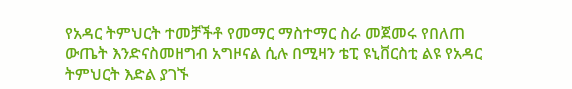የአዳር ትምህርት ተመቻችቶ የመማር ማስተማር ስራ መጀመሩ የበለጠ ውጤት እንድናስመዘግብ አግዞናል ሲሉ በሚዛን ቴፒ ዩኒቨርስቲ ልዩ የአዳር ትምህርት እድል ያገኙ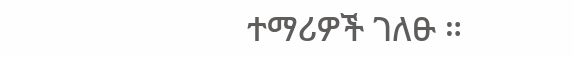ተማሪዎች ገለፁ ።